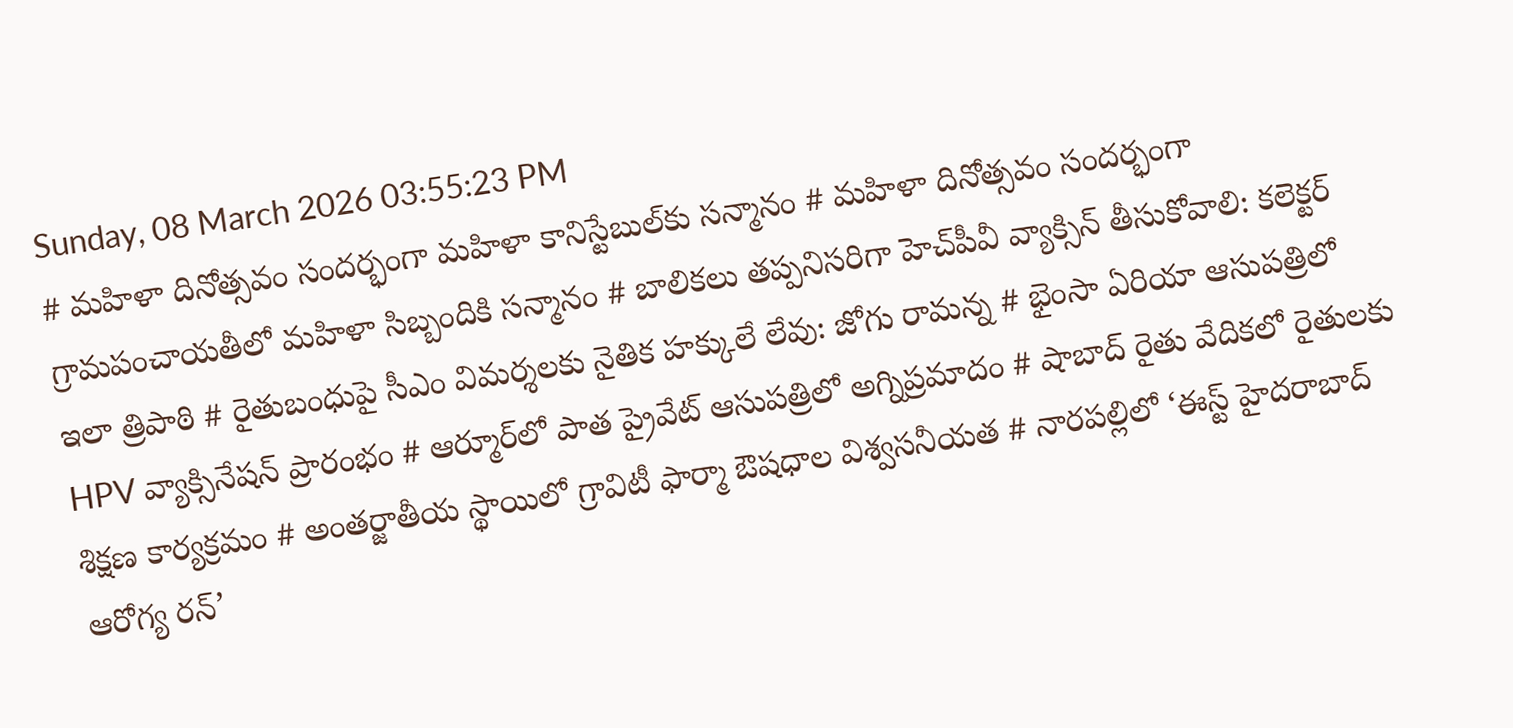Sunday, 08 March 2026 03:55:23 PM
# మహిళా దినోత్సవం సందర్భంగా మహిళా కానిస్టేబుల్‌కు సన్మానం # మహిళా దినోత్సవం సందర్భంగా గ్రామపంచాయతీలో మహిళా సిబ్బందికి సన్మానం # బాలికలు తప్పనిసరిగా హెచ్‌పీవీ వ్యాక్సిన్ తీసుకోవాలి: కలెక్టర్ ఇలా త్రిపాఠి # రైతుబంధుపై సీఎం విమర్శలకు నైతిక హక్కులే లేవు: జోగు రామన్న # భైంసా ఏరియా ఆసుపత్రిలో HPV వ్యాక్సినేషన్ ప్రారంభం # ఆర్మూర్‌లో పాత ప్రైవేట్ ఆసుపత్రిలో అగ్నిప్రమాదం # షాబాద్ రైతు వేదికలో రైతులకు శిక్షణ కార్యక్రమం # అంతర్జాతీయ స్థాయిలో గ్రావిటీ ఫార్మా ఔషధాల విశ్వసనీయత # నారపల్లిలో ‘ఈస్ట్ హైదరాబాద్ ఆరోగ్య రన్’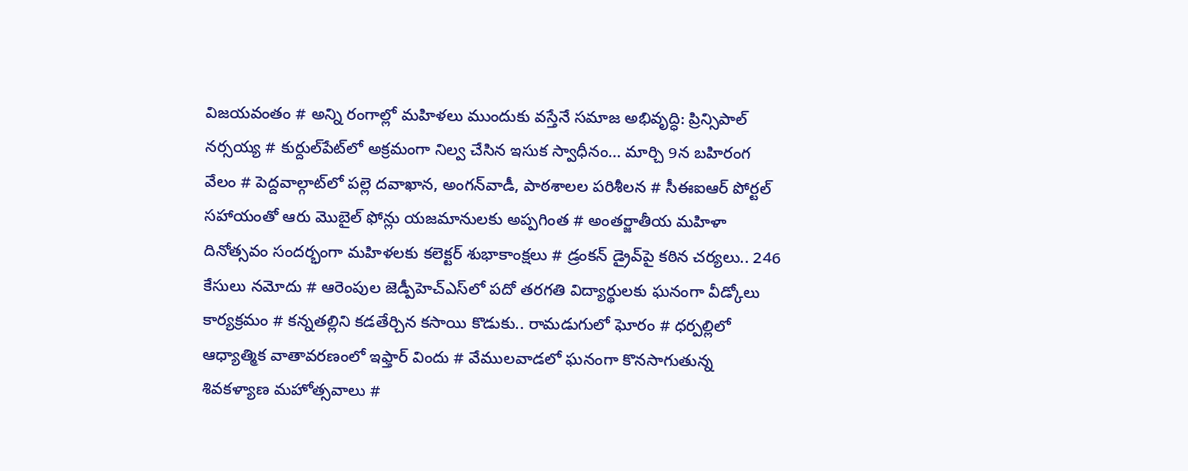విజయవంతం # అన్ని రంగాల్లో మహిళలు ముందుకు వస్తేనే సమాజ అభివృద్ధి: ప్రిన్సిపాల్ నర్సయ్య # కుర్దుల్‌పేట్‌లో అక్రమంగా నిల్వ చేసిన ఇసుక స్వాధీనం… మార్చి 9న బహిరంగ వేలం # పెద్దవాల్గాట్‌లో పల్లె దవాఖాన, అంగన్‌వాడీ, పాఠశాలల పరిశీలన # సీఈఐఆర్ పోర్టల్ సహాయంతో ఆరు మొబైల్ ఫోన్లు యజమానులకు అప్పగింత # అంతర్జాతీయ మహిళా దినోత్సవం సందర్భంగా మహిళలకు కలెక్టర్ శుభాకాంక్షలు # డ్రంకన్ డ్రైవ్‌పై కఠిన చర్యలు.. 246 కేసులు నమోదు # ఆరెంపుల జెడ్పీహెచ్‌ఎస్‌లో పదో తరగతి విద్యార్థులకు ఘనంగా వీడ్కోలు కార్యక్రమం # కన్నతల్లిని కడతేర్చిన కసాయి కొడుకు.. రామడుగులో ఘోరం # ధర్పల్లిలో ఆధ్యాత్మిక వాతావరణంలో ఇఫ్తార్ విందు # వేములవాడలో ఘనంగా కొనసాగుతున్న శివకళ్యాణ మహోత్సవాలు #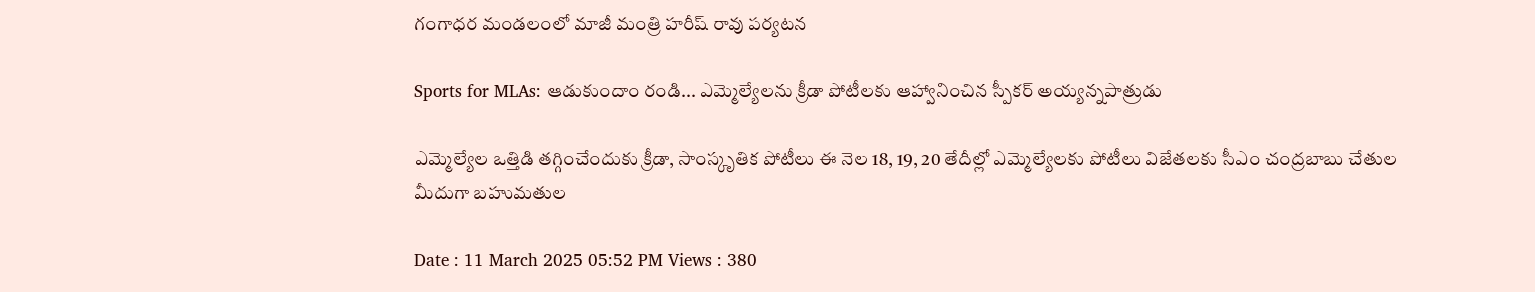గంగాధర మండలంలో మాజీ మంత్రి హరీష్ రావు పర్యటన

Sports for MLAs: ఆడుకుందాం రండి... ఎమ్మెల్యేలను క్రీడా పోటీలకు ఆహ్వానించిన స్పీకర్ అయ్యన్నపాత్రుడు

ఎమ్మెల్యేల ఒత్తిడి తగ్గించేందుకు క్రీడా, సాంస్కృతిక పోటీలు ఈ నెల 18, 19, 20 తేదీల్లో ఎమ్మెల్యేలకు పోటీలు విజేతలకు సీఎం చంద్రబాబు చేతుల మీదుగా బహుమతుల

Date : 11 March 2025 05:52 PM Views : 380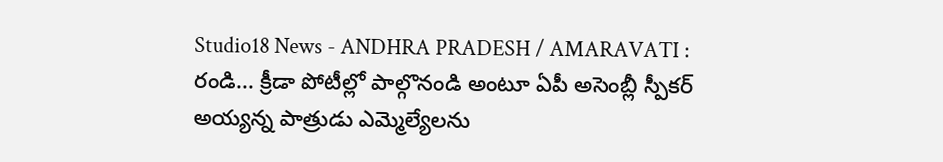Studio18 News - ANDHRA PRADESH / AMARAVATI : రండి... క్రీడా పోటీల్లో పాల్గొనండి అంటూ ఏపీ అసెంబ్లీ స్పీకర్ అయ్యన్న పాత్రుడు ఎమ్మెల్యేలను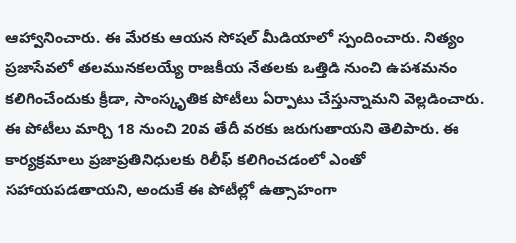ఆహ్వానించారు. ఈ మేరకు ఆయన సోషల్ మీడియాలో స్పందించారు. నిత్యం ప్రజాసేవలో తలమునకలయ్యే రాజకీయ నేతలకు ఒత్తిడి నుంచి ఉపశమనం కలిగించేందుకు క్రీడా, సాంస్కృతిక పోటీలు ఏర్పాటు చేస్తున్నామని వెల్లడించారు. ఈ పోటీలు మార్చి 18 నుంచి 20వ తేదీ వరకు జరుగుతాయని తెలిపారు. ఈ కార్యక్రమాలు ప్రజాప్రతినిధులకు రిలీఫ్ కలిగించడంలో ఎంతో సహాయపడతాయని, అందుకే ఈ పోటీల్లో ఉత్సాహంగా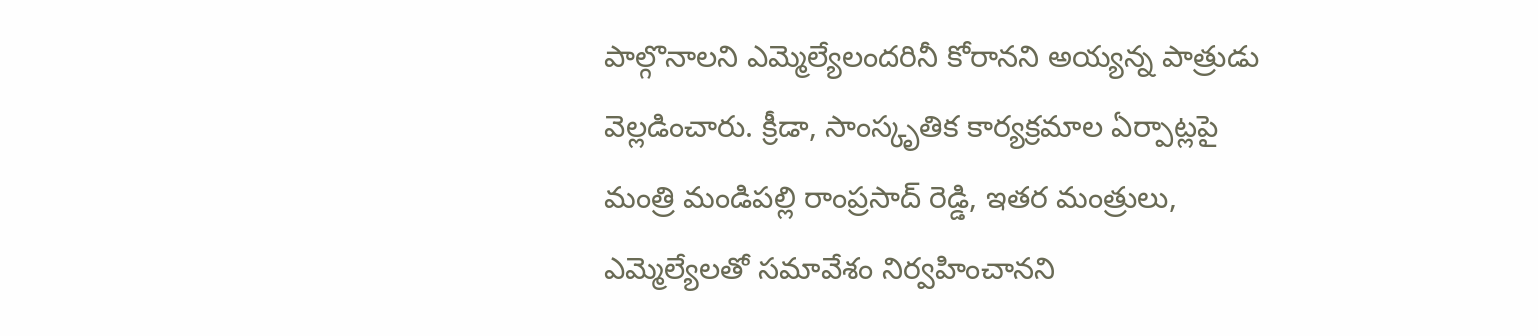పాల్గొనాలని ఎమ్మెల్యేలందరినీ కోరానని అయ్యన్న పాత్రుడు వెల్లడించారు. క్రీడా, సాంస్కృతిక కార్యక్రమాల ఏర్పాట్లపై మంత్రి మండిపల్లి రాంప్రసాద్ రెడ్డి, ఇతర మంత్రులు, ఎమ్మెల్యేలతో సమావేశం నిర్వహించానని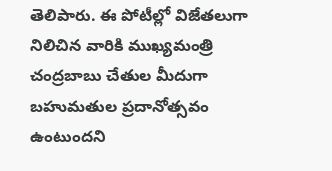తెలిపారు. ఈ పోటీల్లో విజేతలుగా నిలిచిన వారికి ముఖ్యమంత్రి చంద్రబాబు చేతుల మీదుగా బహుమతుల ప్రదానోత్సవం ఉంటుందని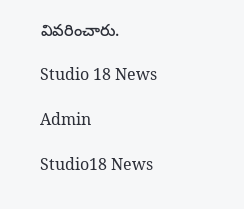వివరించారు.

Studio 18 News

Admin

Studio18 News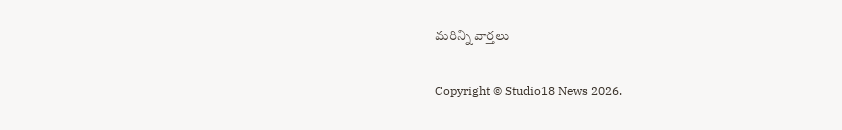మరిన్ని వార్తలు

Copyright © Studio18 News 2026.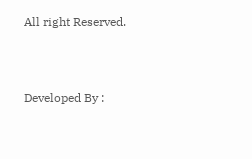All right Reserved.



Developed By :